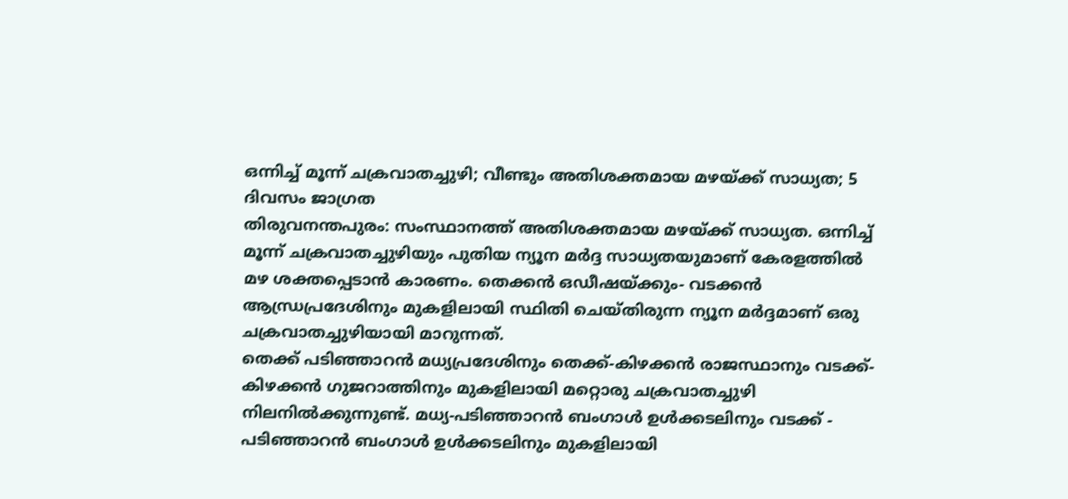ഒന്നിച്ച് മൂന്ന് ചക്രവാതച്ചുഴി; വീണ്ടും അതിശക്തമായ മഴയ്ക്ക് സാധ്യത; 5 ദിവസം ജാഗ്രത
തിരുവനന്തപുരം: സംസ്ഥാനത്ത് അതിശക്തമായ മഴയ്ക്ക് സാധ്യത. ഒന്നിച്ച് മൂന്ന് ചക്രവാതച്ചുഴിയും പുതിയ ന്യൂന മർദ്ദ സാധ്യതയുമാണ് കേരളത്തിൽ മഴ ശക്തപ്പെടാൻ കാരണം. തെക്കൻ ഒഡീഷയ്ക്കും- വടക്കൻ ആന്ധ്രപ്രദേശിനും മുകളിലായി സ്ഥിതി ചെയ്തിരുന്ന ന്യൂന മർദ്ദമാണ് ഒരു ചക്രവാതച്ചുഴിയായി മാറുന്നത്.
തെക്ക് പടിഞ്ഞാറൻ മധ്യപ്രദേശിനും തെക്ക്-കിഴക്കൻ രാജസ്ഥാനും വടക്ക്-കിഴക്കൻ ഗുജറാത്തിനും മുകളിലായി മറ്റൊരു ചക്രവാതച്ചുഴി നിലനിൽക്കുന്നുണ്ട്. മധ്യ-പടിഞ്ഞാറൻ ബംഗാൾ ഉൾക്കടലിനും വടക്ക് - പടിഞ്ഞാറൻ ബംഗാൾ ഉൾക്കടലിനും മുകളിലായി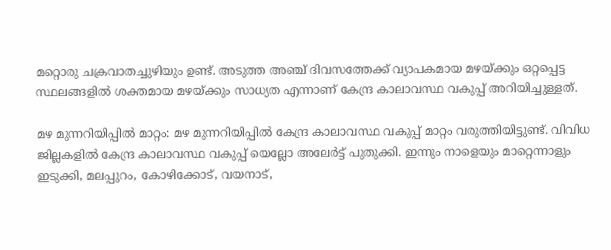മറ്റൊരു ചക്രവാതച്ചുഴിയും ഉണ്ട്. അടുത്ത അഞ്ച് ദിവസത്തേക്ക് വ്യാപകമായ മഴയ്ക്കും ഒറ്റപ്പെട്ട സ്ഥലങ്ങളിൽ ശക്തമായ മഴയ്ക്കും സാധ്യത എന്നാണ് കേന്ദ്ര കാലാവസ്ഥ വകുപ്പ് അറിയിച്ചുള്ളത്.

മഴ മുന്നറിയിപ്പിൽ മാറ്റം: മഴ മുന്നറിയിപ്പിൽ കേന്ദ്ര കാലാവസ്ഥ വകുപ്പ് മാറ്റം വരുത്തിയിട്ടുണ്ട്. വിവിധ ജില്ലകളിൽ കേന്ദ്ര കാലാവസ്ഥ വകുപ്പ് യെല്ലോ അലേർട്ട് പുതുക്കി. ഇന്നും നാളെയും മാറ്റെന്നാളും ഇടുക്കി, മലപ്പുറം, കോഴിക്കോട്, വയനാട്,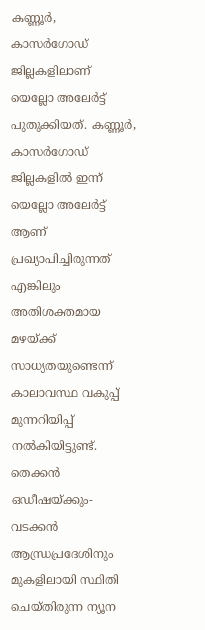കണ്ണൂർ, കാസർഗോഡ് ജില്ലകളിലാണ് യെല്ലോ അലേർട്ട് പുതുക്കിയത്. കണ്ണൂർ, കാസർഗോഡ് ജില്ലകളിൽ ഇന്ന് യെല്ലോ അലേർട്ട് ആണ് പ്രഖ്യാപിച്ചിരുന്നത് എങ്കിലും അതിശക്തമായ മഴയ്ക്ക് സാധ്യതയുണ്ടെന്ന് കാലാവസ്ഥ വകുപ്പ് മുന്നറിയിപ്പ് നൽകിയിട്ടുണ്ട്.
തെക്കൻ ഒഡീഷയ്ക്കും-വടക്കൻ ആന്ധ്രപ്രദേശിനും മുകളിലായി സ്ഥിതി ചെയ്തിരുന്ന ന്യൂന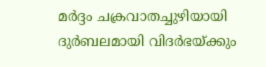മർദ്ദം ചക്രവാതച്ചുഴിയായി ദുർബലമായി വിദർഭയ്ക്കും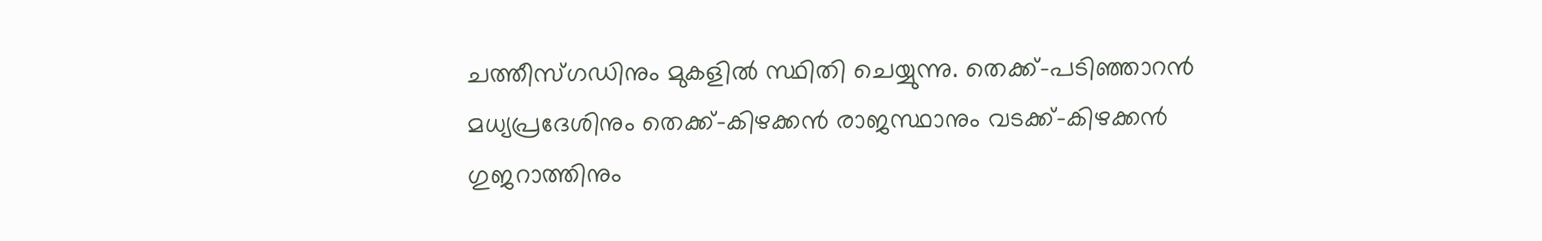ചത്തീസ്ഗഡിനും മുകളിൽ സ്ഥിതി ചെയ്യുന്നു. തെക്ക്-പടിഞ്ഞാറൻ മധ്യപ്രദേശിനും തെക്ക്-കിഴക്കൻ രാജസ്ഥാനും വടക്ക്-കിഴക്കൻ ഗുജറാത്തിനും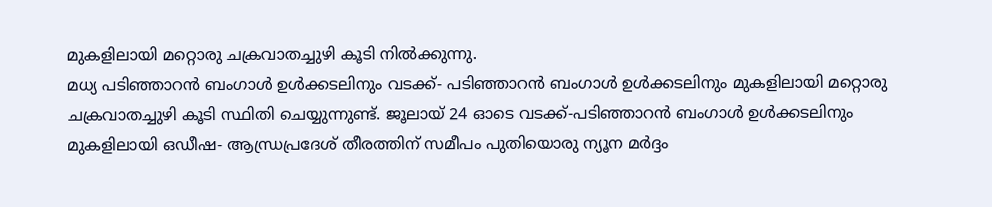മുകളിലായി മറ്റൊരു ചക്രവാതച്ചുഴി കൂടി നിൽക്കുന്നു.
മധ്യ പടിഞ്ഞാറൻ ബംഗാൾ ഉൾക്കടലിനും വടക്ക്- പടിഞ്ഞാറൻ ബംഗാൾ ഉൾക്കടലിനും മുകളിലായി മറ്റൊരു ചക്രവാതച്ചുഴി കൂടി സ്ഥിതി ചെയ്യുന്നുണ്ട്. ജൂലായ് 24 ഓടെ വടക്ക്-പടിഞ്ഞാറൻ ബംഗാൾ ഉൾക്കടലിനും മുകളിലായി ഒഡീഷ- ആന്ധ്രപ്രദേശ് തീരത്തിന് സമീപം പുതിയൊരു ന്യൂന മർദ്ദം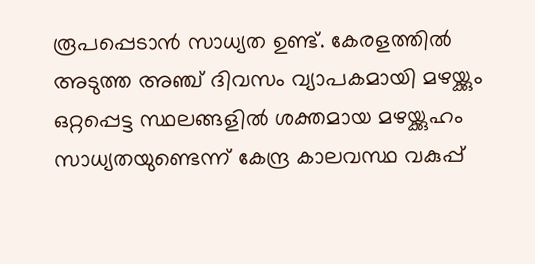രൂപപ്പെടാൻ സാധ്യത ഉണ്ട്. കേരളത്തിൽ അടുത്ത അഞ്ച് ദിവസം വ്യാപകമായി മഴയ്ക്കും ഒറ്റപ്പെട്ട സ്ഥലങ്ങളിൽ ശക്തമായ മഴയ്ക്കുഹം സാധ്യതയുണ്ടെന്ന് കേന്ദ്ര കാലവസ്ഥ വകുപ്പ്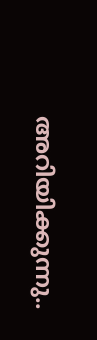അറിയിക്കുന്നു..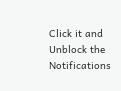Click it and Unblock the Notifications